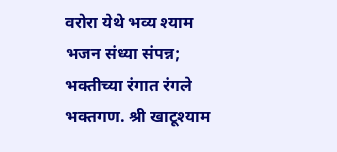वरोरा येथे भव्य श्याम भजन संध्या संपन्न; भक्तीच्या रंगात रंगले भक्तगण. श्री खाटूश्याम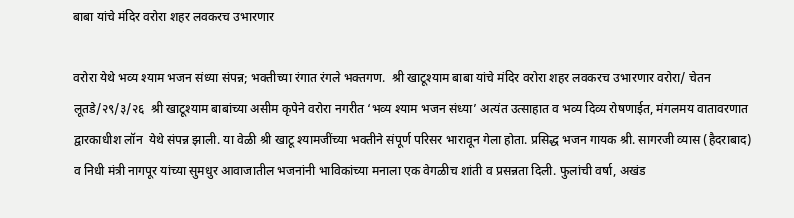बाबा यांचे मंदिर वरोरा शहर लवकरच उभारणार

वरोरा येथे भव्य श्याम भजन संध्या संपन्न; भक्तीच्या रंगात रंगले भक्तगण.  श्री खाटूश्याम बाबा यांचे मंदिर वरोरा शहर लवकरच उभारणार वरोरा/ चेतन लूतडे/२९/३/२६  श्री खाटूश्याम बाबांच्या असीम कृपेने वरोरा नगरीत ‘भव्य श्याम भजन संध्या’ अत्यंत उत्साहात व भव्य दिव्य रोषणाईत, मंगलमय वातावरणात द्वारकाधीश लॉन  येथे संपन्न झाली. या वेळी श्री खाटू श्यामजींच्या भक्तीने संपूर्ण परिसर भारावून गेला होता. प्रसिद्ध भजन गायक श्री. सागरजी व्यास (हैदराबाद) व निधी मंत्री नागपूर यांच्या सुमधुर आवाजातील भजनांनी भाविकांच्या मनाला एक वेगळीच शांती व प्रसन्नता दिली. फुलांची वर्षा, अखंड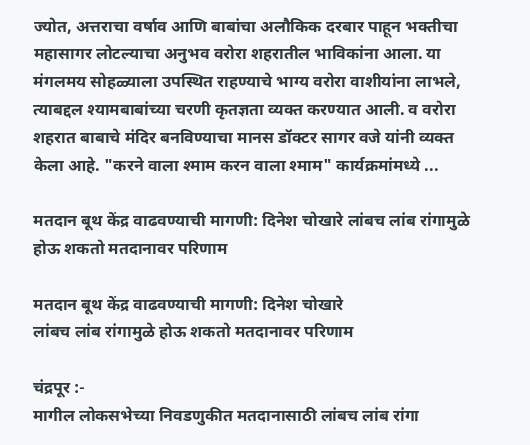ज्योत, अत्तराचा वर्षाव आणि बाबांचा अलौकिक दरबार पाहून भक्तीचा महासागर लोटल्याचा अनुभव वरोरा शहरातील भाविकांना आला. या मंगलमय सोहळ्याला उपस्थित राहण्याचे भाग्य वरोरा वाशीयांना लाभले, त्याबद्दल श्यामबाबांच्या चरणी कृतज्ञता व्यक्त करण्यात आली. व वरोरा शहरात बाबाचे मंदिर बनविण्याचा मानस डॉक्टर सागर वजे यांनी व्यक्त केला आहे. "करने वाला श्माम करन वाला श्माम" कार्यक्रमांमध्ये ...

मतदान बूथ केंद्र वाढवण्याची मागणी: दिनेश चोखारे लांबच लांब रांगामुळे होऊ शकतो मतदानावर परिणाम

मतदान बूथ केंद्र वाढवण्याची मागणी: दिनेश चोखारे
लांबच लांब रांगामुळे होऊ शकतो मतदानावर परिणाम

चंद्रपूर :-
मागील लोकसभेच्या निवडणुकीत मतदानासाठी लांबच लांब रांगा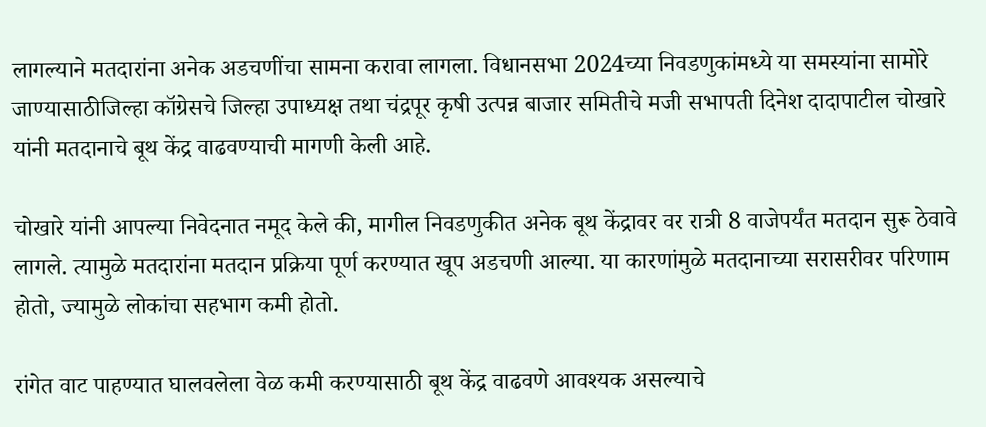लागल्याने मतदारांना अनेक अडचणींचा सामना करावा लागला. विधानसभा 2024च्या निवडणुकांमध्ये या समस्यांना सामोरे जाण्यासाठीजिल्हा कॉग्रेसचे जिल्हा उपाध्यक्ष तथा चंद्रपूर कृषी उत्पन्न बाजार समितीचे मजी सभापती दिनेश दादापाटील चोखारे यांनी मतदानाचे बूथ केंद्र वाढवण्याची मागणी केली आहे.

चोखारे यांनी आपल्या निवेदनात नमूद केले की, मागील निवडणुकीत अनेक बूथ केंद्रावर वर रात्री 8 वाजेपर्यंत मतदान सुरू ठेवावे लागले. त्यामुळे मतदारांना मतदान प्रक्रिया पूर्ण करण्यात खूप अडचणी आल्या. या कारणांमुळे मतदानाच्या सरासरीवर परिणाम होतो, ज्यामुळे लोकांचा सहभाग कमी होतो.

रांगेत वाट पाहण्यात घालवलेला वेळ कमी करण्यासाठी बूथ केंद्र वाढवणे आवश्यक असल्याचे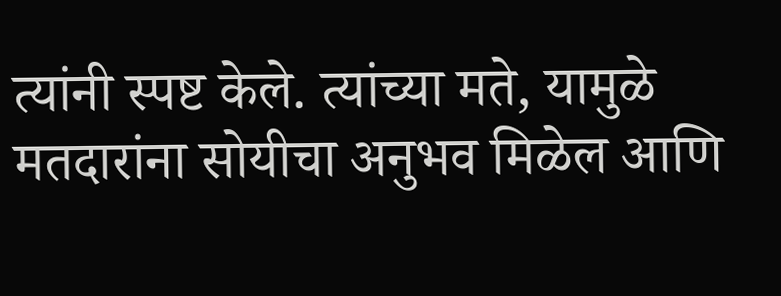त्यांनी स्पष्ट केले. त्यांच्या मते, यामुळे मतदारांना सोयीचा अनुभव मिळेल आणि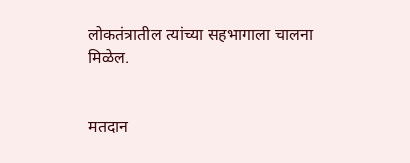लोकतंत्रातील त्यांच्या सहभागाला चालना मिळेल.


मतदान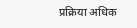प्रक्रिया अधिक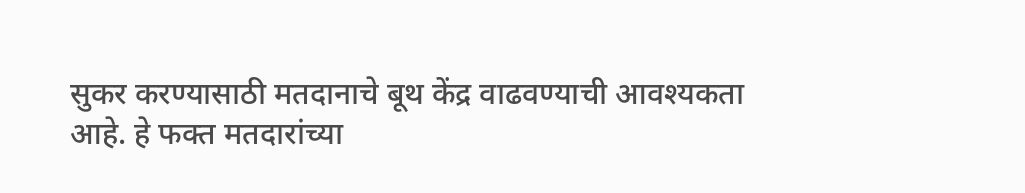सुकर करण्यासाठी मतदानाचे बूथ केंद्र वाढवण्याची आवश्यकता आहे. हे फक्त मतदारांच्या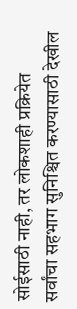सोईसाठी नाही, तर लोकशाही प्रक्रियेत सर्वांचा सहभाग सुनिश्चित करण्यासाठी देखील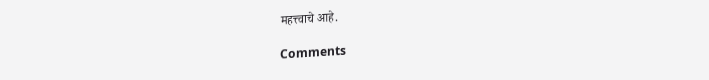महत्त्वाचे आहे.

Comments